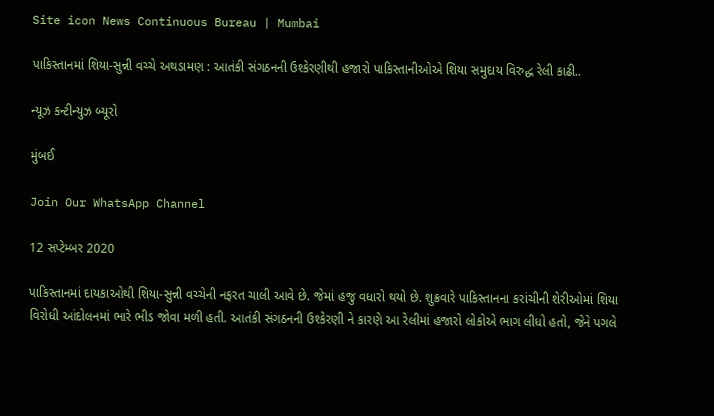Site icon News Continuous Bureau | Mumbai

પાકિસ્તાનમાં શિયા-સુન્ની વચ્ચે અથડામણ : આતંકી સંગઠનની ઉશ્કેરણીથી હજારો પાકિસ્તાનીઓએ શિયા સમુદાય વિરુદ્ધ રેલી કાઢી..

ન્યૂઝ કન્ટીન્યુઝ બ્યૂરો

મુંબઈ

Join Our WhatsApp Channel

12 સપ્ટેમ્બર 2020

પાકિસ્તાનમાં દાયકાઓથી શિયા-સુન્ની વચ્ચેની નફરત ચાલી આવે છે. જેમાં હજુ વધારો થયો છે. શુક્રવારે પાકિસ્તાનના કરાંચીની શેરીઓમાં શિયા વિરોધી આંદોલનમાં ભારે ભીડ જોવા મળી હતી. આતંકી સંગઠનની ઉશ્કેરણી ને કારણે આ રેલીમાં હજારો લોકોએ ભાગ લીધો હતો, જેને પગલે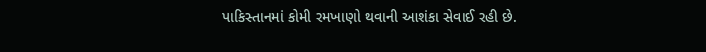પાકિસ્તાનમાં કોમી રમખાણો થવાની આશંકા સેવાઈ રહી છે.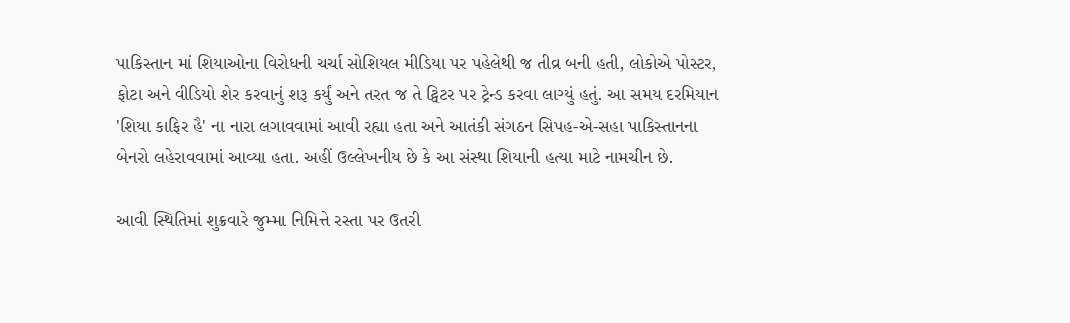પાકિસ્તાન માં શિયાઓના વિરોધની ચર્ચા સોશિયલ મીડિયા પર પહેલેથી જ તીવ્ર બની હતી, લોકોએ પોસ્ટર, ફોટા અને વીડિયો શેર કરવાનું શરૂ કર્યું અને તરત જ તે ટ્વિટર પર ટ્રેન્ડ કરવા લાગ્યું હતું. આ સમય દરમિયાન 'શિયા કાફિર હૈ' ના નારા લગાવવામાં આવી રહ્યા હતા અને આતંકી સંગઠન સિપહ-એ-સહા પાકિસ્તાનના બેનરો લહેરાવવામાં આવ્યા હતા. અહીં ઉલ્લેખનીય છે કે આ સંસ્થા શિયાની હત્યા માટે નામચીન છે.

આવી સ્થિતિમાં શુક્રવારે જુમ્મા નિમિત્તે રસ્તા પર ઉતરી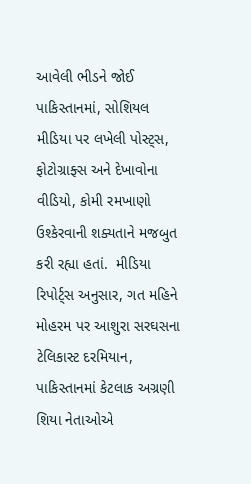આવેલી ભીડને જોઈ પાકિસ્તાનમાં, સોશિયલ મીડિયા પર લખેલી પોસ્ટ્સ, ફોટોગ્રાફ્સ અને દેખાવોના વીડિયો, કોમી રમખાણો ઉશ્કેરવાની શક્યતાને મજબુત કરી રહ્યા હતાં.  મીડિયા રિપોર્ટ્સ અનુસાર, ગત મહિને મોહરમ પર આશુરા સરઘસના ટેલિકાસ્ટ દરમિયાન, પાકિસ્તાનમાં કેટલાક અગ્રણી શિયા નેતાઓએ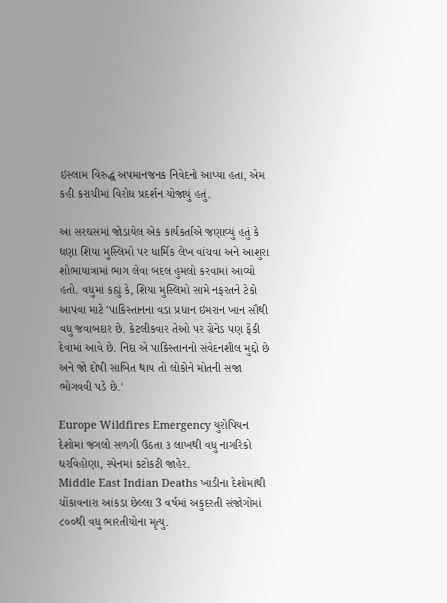ઇસ્લામ વિરુદ્ધ અપમાનજનક નિવેદનો આપ્યા હતા, એમ કહી કરાચીમાં વિરોધ પ્રદર્શન યોજાયું હતું.

આ સરઘસમાં જોડાયેલ એક કાર્યકર્તાએ જણાવ્યું હતું કે ઘણા શિયા મુસ્લિમો પર ધાર્મિક લેખ વાંચવા અને આશુરા શોભાયાત્રામાં ભાગ લેવા બદલ હુમલો કરવામાં આવ્યો હતો. વધુમાં કહ્યું કે, શિયા મુસ્લિમો સામે નફરતને ટેકો આપવા માટે 'પાકિસ્તાનના વડા પ્રધાન ઇમરાન ખાન સૌથી વધુ જવાબદાર છે. કેટલીકવાર તેઓ પર ગ્રેનેડ પણ ફેંકી દેવામાં આવે છે. નિંદા એ પાકિસ્તાનનો સંવેદનશીલ મુદ્દો છે અને જો દોષી સાબિત થાય તો લોકોને મોતની સજા ભોગવવી પડે છે.'

Europe Wildfires Emergency યુરોપિયન દેશોમાં જંગલો સળગી ઉઠતા ૩ લાખથી વધુ નાગરિકો ઘરવિહોણા, સ્પેનમાં કટોકટી જાહેર.
Middle East Indian Deaths ખાડીના દેશોમાંથી ચોંકાવનારા આંકડા છેલ્લા 3 વર્ષમાં અકુદરતી સંજોગોમાં ૮૦૦થી વધુ ભારતીયોના મૃત્યુ.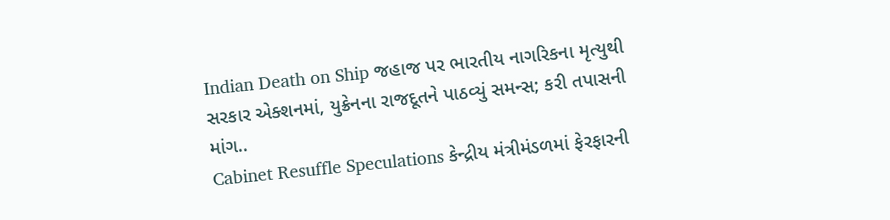Indian Death on Ship જહાજ પર ભારતીય નાગરિકના મૃત્યુથી સરકાર એક્શનમાં, યુક્રેનના રાજદૂતને પાઠવ્યું સમન્સ; કરી તપાસની માંગ..
Cabinet Resuffle Speculations કેન્દ્રીય મંત્રીમંડળમાં ફેરફારની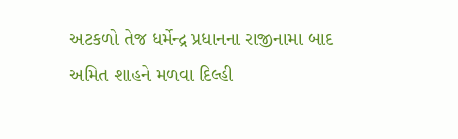અટકળો તેજ ધર્મેન્દ્ર પ્રધાનના રાજીનામા બાદ અમિત શાહને મળવા દિલ્હી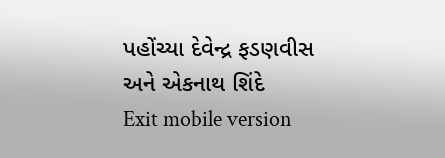પહોંચ્યા દેવેન્દ્ર ફડણવીસ અને એકનાથ શિંદે
Exit mobile version